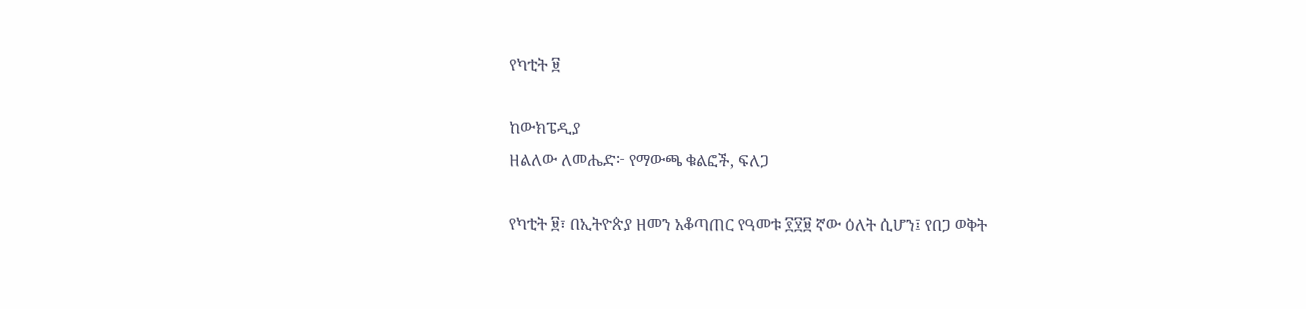የካቲት ፱

ከውክፔዲያ
ዘልለው ለመሔድ፦ የማውጫ ቁልፎች, ፍለጋ

የካቲት ፱፣ በኢትዮጵያ ዘመን አቆጣጠር የዓመቱ ፻፶፱ ኛው ዕለት ሲሆን፤ የበጋ ወቅት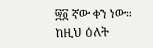፵፬ ኛው ቀን ነው። ከዚህ ዕለት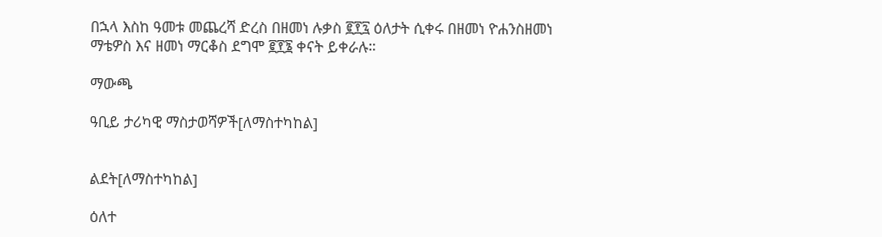በኋላ እስከ ዓመቱ መጨረሻ ድረስ በዘመነ ሉቃስ ፪፻፯ ዕለታት ሲቀሩ በዘመነ ዮሐንስዘመነ ማቴዎስ እና ዘመነ ማርቆስ ደግሞ ፪፻፮ ቀናት ይቀራሉ።

ማውጫ

ዓቢይ ታሪካዊ ማስታወሻዎች[ለማስተካከል]


ልደት[ለማስተካከል]

ዕለተ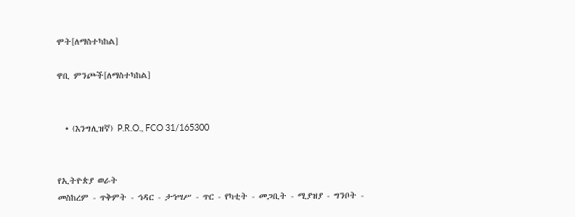ሞት[ለማስተካከል]

ዋቢ ምንጮች[ለማስተካከል]


  • (እንግሊዝኛ) P.R.O., FCO 31/165300


የኢትዮጵያ ወራት
መስከረም - ጥቅምት - ኅዳር - ታኅሣሥ - ጥር - የካቲት - መጋቢት - ሚያዝያ - ግንቦት -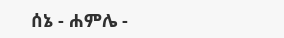ሰኔ - ሐምሌ -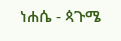ነሐሴ - ጳጉሜ